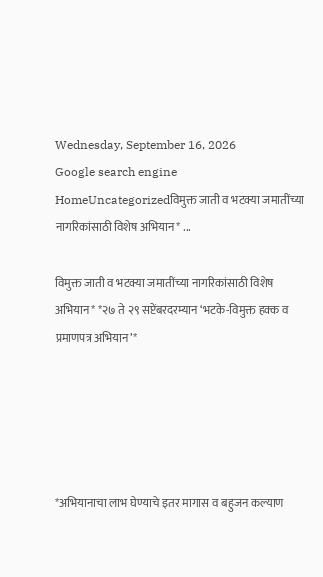Wednesday, September 16, 2026
Google search engine
HomeUncategorizedविमुक्त जाती व भटक्या जमातींच्या नागरिकांसाठी विशेष अभियान* ...

विमुक्त जाती व भटक्या जमातींच्या नागरिकांसाठी विशेष अभियान* *२७ ते २९ सप्टेंबरदरम्यान ‘भटके-विमुक्त हक्क व प्रमाणपत्र अभियान’*





*अभियानाचा लाभ घेण्याचे इतर मागास व बहुजन कल्याण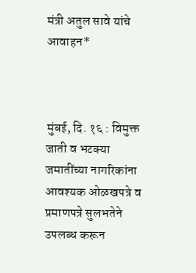मंत्री अतुल सावे यांचे आवाहन*



मुंबई, दि. १६ : विमुक्त जाती व भटक्या जमातींच्या नागरिकांना आवश्यक ओळखपत्रे व प्रमाणपत्रे सुलभतेने उपलब्ध करून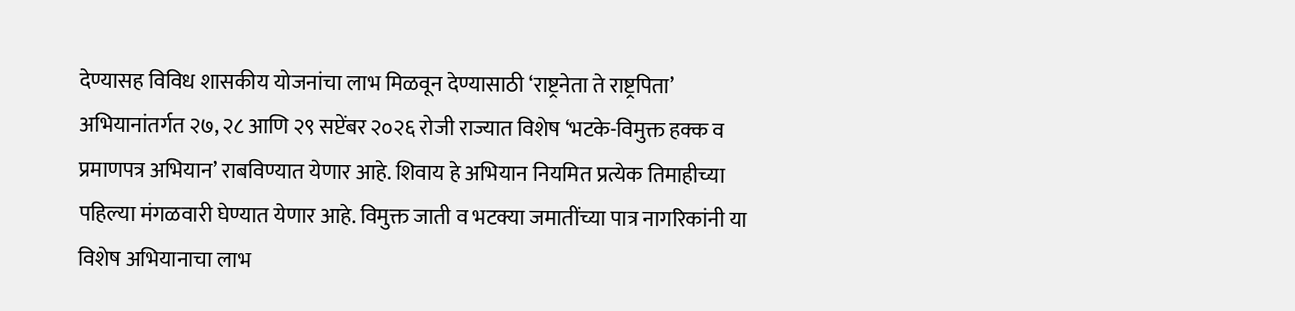देण्यासह विविध शासकीय योजनांचा लाभ मिळवून देण्यासाठी ‘राष्ट्रनेता ते राष्ट्रपिता’ अभियानांतर्गत २७, २८ आणि २९ सप्टेंबर २०२६ रोजी राज्यात विशेष ‘भटके-विमुक्त हक्क व प्रमाणपत्र अभियान’ राबविण्यात येणार आहे. शिवाय हे अभियान नियमित प्रत्येक तिमाहीच्या पहिल्या मंगळवारी घेण्यात येणार आहे. विमुक्त जाती व भटक्या जमातींच्या पात्र नागरिकांनी या विशेष अभियानाचा लाभ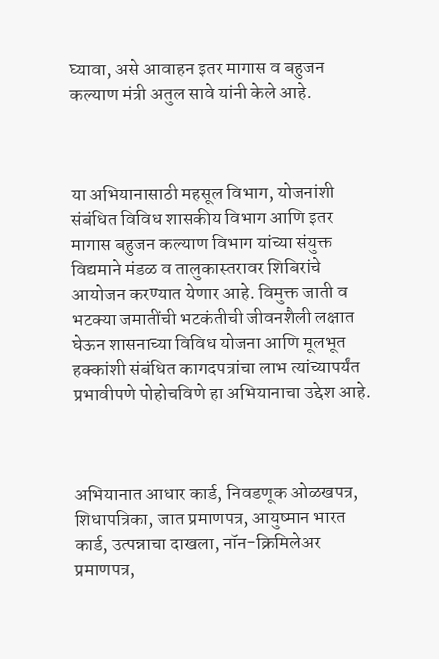घ्यावा, असे आवाहन इतर मागास व बहुजन कल्याण मंत्री अतुल सावे यांनी केले आहे.



या अभियानासाठी महसूल विभाग, योजनांशी संबंधित विविध शासकीय विभाग आणि इतर मागास बहुजन कल्याण विभाग यांच्या संयुक्त विद्यमाने मंडळ व तालुकास्तरावर शिबिरांचे आयोजन करण्यात येणार आहे. विमुक्त जाती व भटक्या जमातींची भटकंतीची जीवनशैली लक्षात घेऊन शासनाच्या विविध योजना आणि मूलभूत हक्कांशी संबंधित कागदपत्रांचा लाभ त्यांच्यापर्यंत प्रभावीपणे पोहोचविणे हा अभियानाचा उद्देश आहे.



अभियानात आधार कार्ड, निवडणूक ओळखपत्र, शिधापत्रिका, जात प्रमाणपत्र, आयुष्मान भारत कार्ड, उत्पन्नाचा दाखला, नॉन-क्रिमिलेअर प्रमाणपत्र,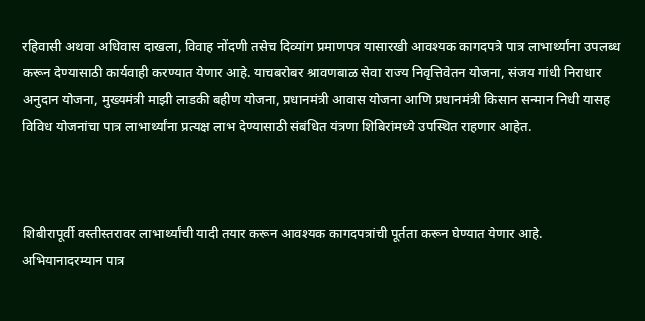रहिवासी अथवा अधिवास दाखला, विवाह नोंदणी तसेच दिव्यांग प्रमाणपत्र यासारखी आवश्यक कागदपत्रे पात्र लाभार्थ्यांना उपलब्ध करून देण्यासाठी कार्यवाही करण्यात येणार आहे. याचबरोबर श्रावणबाळ सेवा राज्य निवृत्तिवेतन योजना, संजय गांधी निराधार अनुदान योजना, मुख्यमंत्री माझी लाडकी बहीण योजना, प्रधानमंत्री आवास योजना आणि प्रधानमंत्री किसान सन्मान निधी यासह विविध योजनांचा पात्र लाभार्थ्यांना प्रत्यक्ष लाभ देण्यासाठी संबंधित यंत्रणा शिबिरांमध्ये उपस्थित राहणार आहेत.



शिबीरापूर्वी वस्तीस्तरावर लाभार्थ्यांची यादी तयार करून आवश्यक कागदपत्रांची पूर्तता करून घेण्यात येणार आहे. अभियानादरम्यान पात्र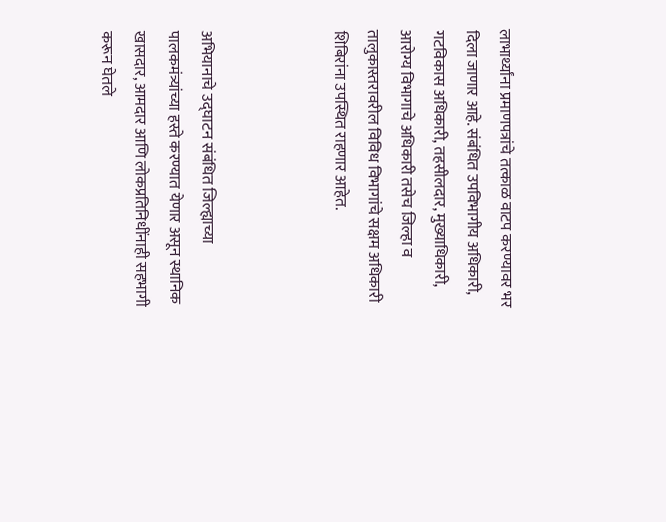लाभार्थ्यांना प्रमाणपत्रांचे तत्काळ वाटप करण्यावर भर दिला जाणार आहे. संबंधित उपविभागीय अधिकारी, गटविकास अधिकारी, तहसीलदार, मुख्याधिकारी, आरोग्य विभागाचे अधिकारी तसेच जिल्हा व तालुकास्तरावरील विविध विभागांचे सक्षम अधिकारी शिबिरांना उपस्थित राहणार आहेत.



अभियानाचे उद्घाटन संबंधित जिल्ह्याच्या पालकमंत्र्यांच्या हस्ते करण्यात येणार असून स्थानिक खासदार, आमदार आणि लोकप्रतिनिधींनाही सहभागी करून घेतले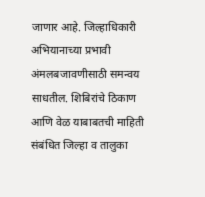जाणार आहे. जिल्हाधिकारी अभियानाच्या प्रभावी अंमलबजावणीसाठी समन्वय साधतील. शिबिरांचे ठिकाण आणि वेळ याबाबतची माहिती संबंधित जिल्हा व तालुका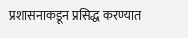प्रशासनाकडून प्रसिद्ध करण्यात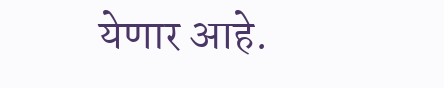येणार आहे.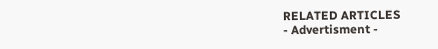RELATED ARTICLES
- Advertisment -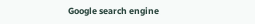Google search engine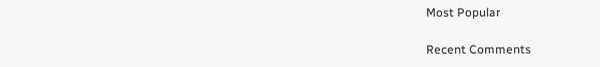Most Popular

Recent Comments